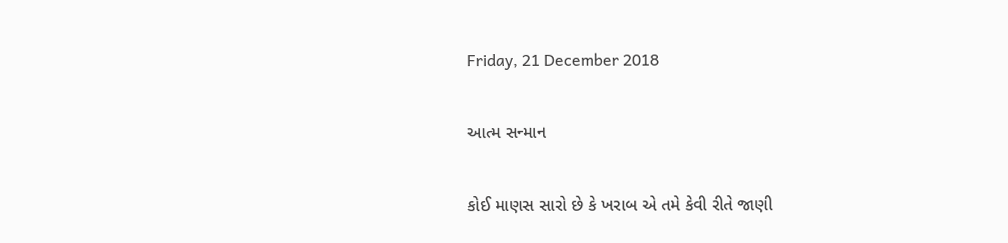Friday, 21 December 2018

આત્મ સન્માન

કોઈ માણસ સારો છે કે ખરાબ એ તમે કેવી રીતે જાણી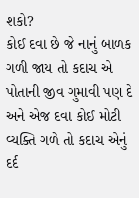શકો?
કોઈ દવા છે જે નાનું બાળક ગળી જાય તો કદાચ એ પોતાની જીવ ગુમાવી પણ દે અને એજ દવા કોઈ મોટી વ્યક્તિ ગળે તો કદાચ એનું દર્દ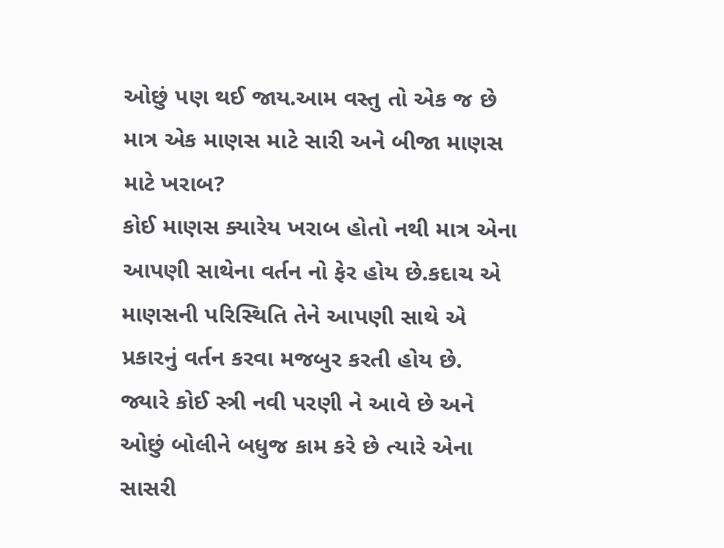ઓછું પણ થઈ જાય.આમ વસ્તુ તો એક જ છે માત્ર એક માણસ માટે સારી અને બીજા માણસ માટે ખરાબ?
કોઈ માણસ ક્યારેય ખરાબ હોતો નથી માત્ર એના આપણી સાથેના વર્તન નો ફેર હોય છે.કદાચ એ માણસની પરિસ્થિતિ તેને આપણી સાથે એ પ્રકારનું વર્તન કરવા મજબુર કરતી હોય છે.
જ્યારે કોઈ સ્ત્રી નવી પરણી ને આવે છે અને ઓછું બોલીને બધુજ કામ કરે છે ત્યારે એના સાસરી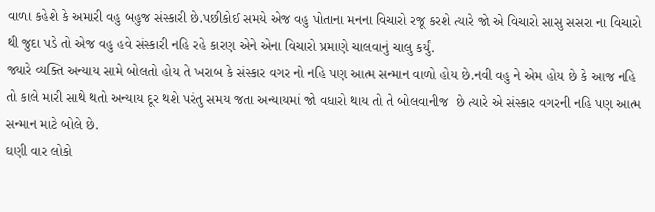વાળા કહેશે કે અમારી વહુ બહુજ સંસ્કારી છે.પછીકોઈ સમયે એજ વહુ પોતાના મનના વિચારો રજૂ કરશે ત્યારે જો એ વિચારો સાસુ સસરા ના વિચારો થી જુદા પડે તો એજ વહુ હવે સંસ્કારી નહિ રહે કારણ એને એના વિચારો પ્રમાણે ચાલવાનું ચાલુ કર્યું.
જ્યારે વ્યક્તિ અન્યાય સામે બોલતો હોય તે ખરાબ કે સંસ્કાર વગર નો નહિ પણ આત્મ સન્માન વાળો હોય છે.નવી વહુ ને એમ હોય છે કે આજ નહિ તો કાલે મારી સાથે થતો અન્યાય દૂર થશે પરંતુ સમય જતા અન્યાયમાં જો વધારો થાય તો તે બોલવાનીજ  છે ત્યારે એ સંસ્કાર વગરની નહિ પણ આત્મ સન્માન માટે બોલે છે.
ઘણી વાર લોકો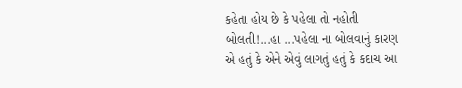કહેતા હોય છે કે પહેલા તો નહોતી બોલતી!...હા ...પહેલા ના બોલવાનું કારણ એ હતું કે એને એવું લાગતું હતું કે કદાચ આ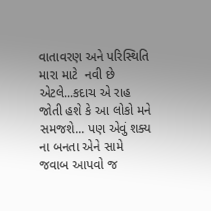વાતાવરણ અને પરિસ્થિતિ મારા માટે  નવી છે એટલે...કદાચ એ રાહ જોતી હશે કે આ લોકો મને સમજશે... પણ એવું શક્ય ના બનતા એને સામે જવાબ આપવો જ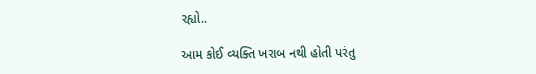રહ્યો..

આમ કોઈ વ્યક્તિ ખરાબ નથી હોતી પરંતુ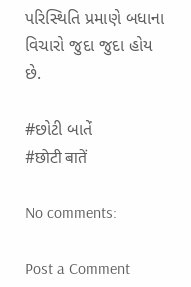પરિસ્થિતિ પ્રમાણે બધાના વિચારો જુદા જુદા હોય છે.

#છોટી બાતેં
#छोटी बातें

No comments:

Post a Comment